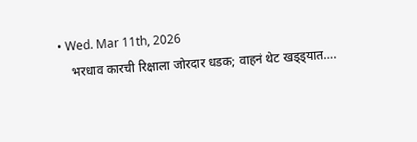• Wed. Mar 11th, 2026
    भरधाव कारची रिक्षाला जोरदार धडक; वाहनं थेट खड्ड्यात….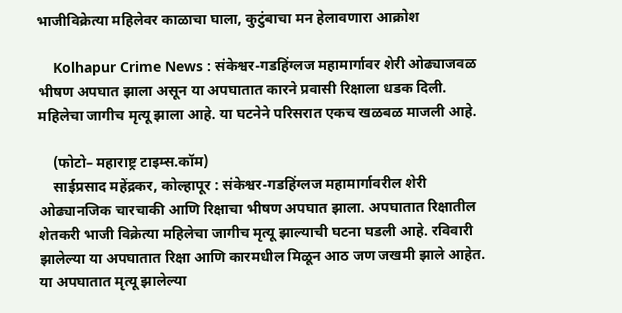भाजीविक्रेत्या महिलेवर काळाचा घाला, कुटुंबाचा मन हेलावणारा आक्रोश

    Kolhapur Crime News : संकेश्वर-गडहिंग्लज महामार्गावर शेरी ओढ्याजवळ भीषण अपघात झाला असून या अपघातात कारने प्रवासी रिक्षाला धडक दिली. महिलेचा जागीच मृत्यू झाला आहे. या घटनेने परिसरात एकच खळबळ माजली आहे.

    (फोटो– महाराष्ट्र टाइम्स.कॉम)
    साईप्रसाद महेंद्रकर, कोल्हापूर : संकेश्वर-गडहिंग्लज महामार्गावरील शेरी ओढ्यानजिक चारचाकी आणि रिक्षाचा भीषण अपघात झाला. अपघातात रिक्षातील शेतकरी भाजी विक्रेत्या महिलेचा जागीच मृत्यू झाल्याची घटना घडली आहे. रविवारी झालेल्या या अपघातात रिक्षा आणि कारमधील मिळून आठ जण जखमी झाले आहेत. या अपघातात मृत्यू झालेल्या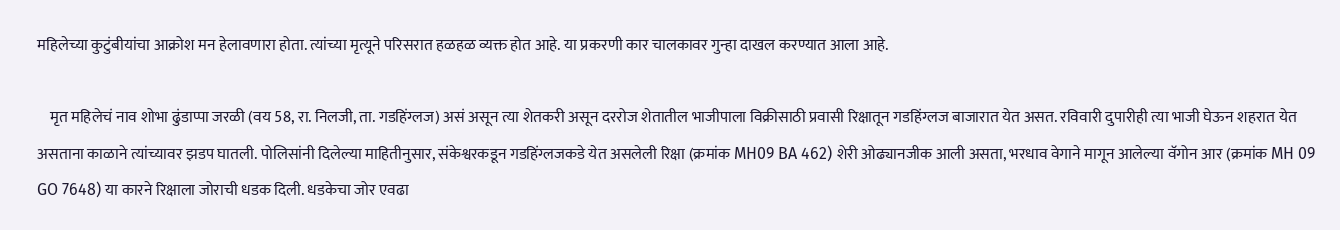महिलेच्या कुटुंबीयांचा आक्रोश मन हेलावणारा होता. त्यांच्या मृत्यूने परिसरात हळहळ व्यक्त होत आहे. या प्रकरणी कार चालकावर गुन्हा दाखल करण्यात आला आहे.

    मृत महिलेचं नाव शोभा ढुंडाप्पा जरळी (वय 58, रा. निलजी, ता. गडहिंग्लज) असं असून त्या शेतकरी असून दररोज शेतातील भाजीपाला विक्रीसाठी प्रवासी रिक्षातून गडहिंग्लज बाजारात येत असत. रविवारी दुपारीही त्या भाजी घेऊन शहरात येत असताना काळाने त्यांच्यावर झडप घातली. पोलिसांनी दिलेल्या माहितीनुसार, संकेश्वरकडून गडहिंग्लजकडे येत असलेली रिक्षा (क्रमांक MH09 BA 462) शेरी ओढ्यानजीक आली असता, भरधाव वेगाने मागून आलेल्या वॅगोन आर (क्रमांक MH 09 GO 7648) या कारने रिक्षाला जोराची धडक दिली. धडकेचा जोर एवढा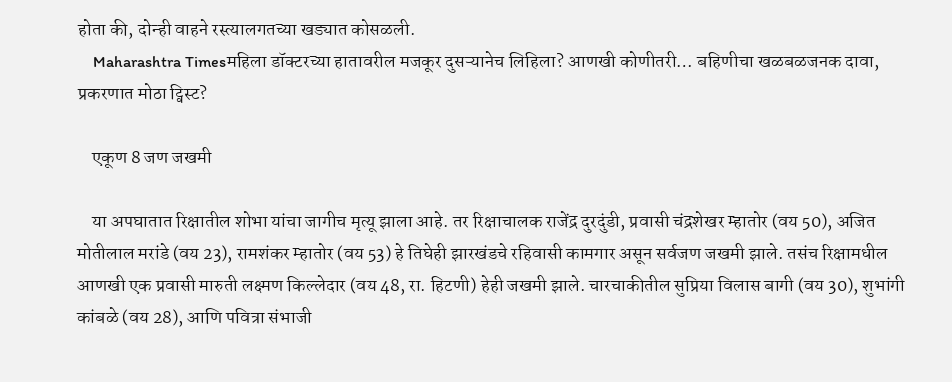होता की, दोन्ही वाहने रस्त्यालगतच्या खड्यात कोसळली.
    Maharashtra Timesमहिला डॉक्टरच्या हातावरील मजकूर दुसऱ्यानेच लिहिला? आणखी कोणीतरी… बहिणीचा खळबळजनक दावा, प्रकरणात मोठा ट्विस्ट?

    एकूण 8 जण जखमी

    या अपघातात रिक्षातील शोभा यांचा जागीच मृत्यू झाला आहे. तर रिक्षाचालक राजेंद्र दुरदुंडी, प्रवासी चंद्रशेखर म्हातोर (वय 50), अजित मोतीलाल मरांडे (वय 23), रामशंकर म्हातोर (वय 53) हे तिघेही झारखंडचे रहिवासी कामगार असून सर्वजण जखमी झाले. तसंच रिक्षामधील आणखी एक प्रवासी मारुती लक्ष्मण किल्लेदार (वय 48, रा. हिटणी) हेही जखमी झाले. चारचाकीतील सुप्रिया विलास बागी (वय 30), शुभांगी कांबळे (वय 28), आणि पवित्रा संभाजी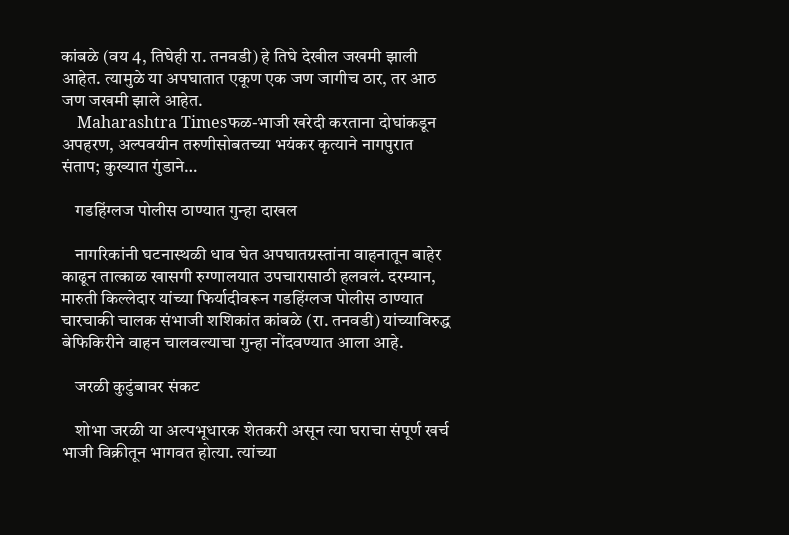कांबळे (वय 4, तिघेही रा. तनवडी) हे तिघे देखील जखमी झाली आहेत. त्यामुळे या अपघातात एकूण एक जण जागीच ठार, तर आठ जण जखमी झाले आहेत.
    Maharashtra Timesफळ-भाजी खरेदी करताना दोघांकडून अपहरण, अल्पवयीन तरुणीसोबतच्या भयंकर कृत्याने नागपुरात संताप; कुख्यात गुंडाने…

    गडहिंग्लज पोलीस ठाण्यात गुन्हा दाखल

    नागरिकांनी घटनास्थळी धाव घेत अपघातग्रस्तांना वाहनातून बाहेर काढून तात्काळ खासगी रुग्णालयात उपचारासाठी हलवलं. दरम्यान, मारुती किल्लेदार यांच्या फिर्यादीवरून गडहिंग्लज पोलीस ठाण्यात चारचाकी चालक संभाजी शशिकांत कांबळे (रा. तनवडी) यांच्याविरुद्ध बेफिकिरीने वाहन चालवल्याचा गुन्हा नोंदवण्यात आला आहे.

    जरळी कुटुंबावर संकट

    शोभा जरळी या अल्पभूधारक शेतकरी असून त्या घराचा संपूर्ण खर्च भाजी विक्रीतून भागवत होत्या. त्यांच्या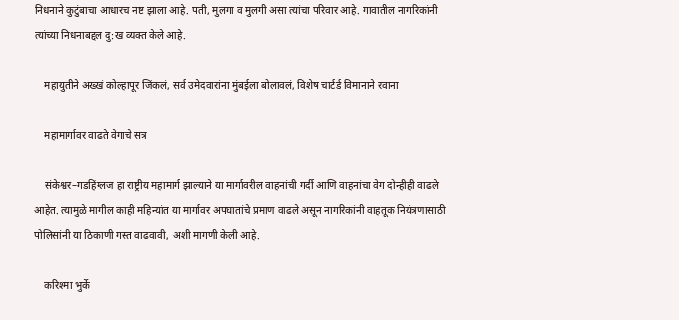निधनाने कुटुंबाचा आधारच नष्ट झाला आहे. पती, मुलगा व मुलगी असा त्यांचा परिवार आहे. गावातील नागरिकांनी त्यांच्या निधनाबद्दल दु:ख व्यक्त केले आहे.

    महायुतीने अख्खं कोल्हापूर जिंकलं, सर्व उमेदवारांना मुंबईला बोलावलं, विशेष चार्टर्ड विमानाने रवाना

    महामार्गावर वाढते वेगाचे सत्र

    संकेश्वर–गडहिंग्लज हा राष्ट्रीय महामार्ग झाल्याने या मार्गावरील वाहनांची गर्दी आणि वाहनांचा वेग दोन्हीही वाढले आहेत. त्यामुळे मागील काही महिन्यांत या मार्गावर अपघातांचे प्रमाण वाढले असून नागरिकांनी वाहतूक नियंत्रणासाठी पोलिसांनी या ठिकाणी गस्त वाढवावी, अशी मागणी केली आहे.

    करिश्मा भुर्के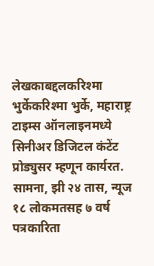लेखकाबद्दलकरिश्मा भुर्केकरिश्मा भुर्के, महाराष्ट्र टाइम्स ऑनलाइनमध्ये सिनीअर डिजिटल कंटेंट प्रोड्युसर म्हणून कार्यरत. सामना, झी २४ तास, न्यूज १८ लोकमतसह ७ वर्ष पत्रकारिता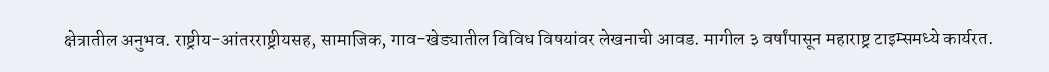क्षेत्रातील अनुभव. राष्ट्रीय-आंतरराष्ट्रीयसह, सामाजिक, गाव-खेड्यातील विविध विषयांवर लेखनाची आवड. मागील ३ वर्षांपासून महाराष्ट्र टाइम्समध्ये कार्यरत.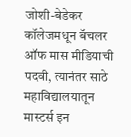जोशी-बेडेकर कॉलेजमधून बॅचलर ऑफ मास मीडियाची पदवी, त्यानंतर साठे महाविद्यालयातून मास्टर्स इन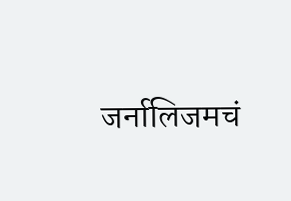जर्नालिजमचं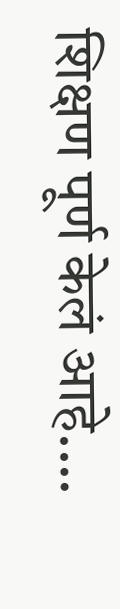शिक्षण पूर्ण केलं आहे.…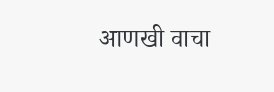आणखी वाचा